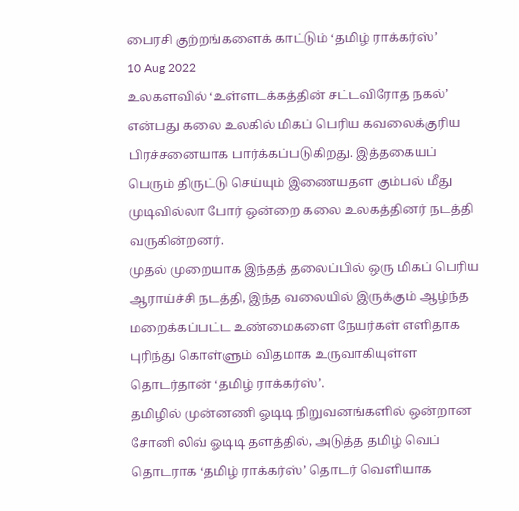பைரசி குற்றங்களைக் காட்டும் ‘தமிழ் ராக்கர்ஸ்’
10 Aug 2022
உலகளவில் ‘உள்ளடக்கத்தின் சட்டவிரோத நகல்’ என்பது கலை உலகில் மிகப் பெரிய கவலைக்குரிய பிரச்சனையாக பார்க்கப்படுகிறது. இத்தகையப் பெரும் திருட்டு செய்யும் இணையதள கும்பல் மீது முடிவில்லா போர் ஒன்றை கலை உலகத்தினர் நடத்தி வருகின்றனர்.
முதல் முறையாக இந்தத் தலைப்பில் ஒரு மிகப் பெரிய ஆராய்ச்சி நடத்தி, இந்த வலையில் இருக்கும் ஆழ்ந்த மறைக்கப்பட்ட உண்மைகளை நேயர்கள் எளிதாக புரிந்து கொள்ளும் விதமாக உருவாகியுள்ள தொடர்தான் ‘தமிழ் ராக்கர்ஸ்’.
தமிழில் முன்னணி ஓடிடி நிறுவனங்களில் ஒன்றான சோனி லிவ் ஓடிடி தளத்தில், அடுத்த தமிழ் வெப் தொடராக ‘தமிழ் ராக்கர்ஸ்’ தொடர் வெளியாக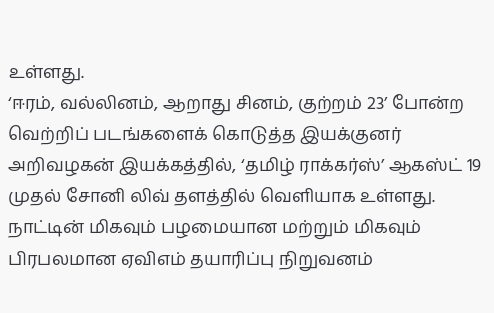உள்ளது.
‘ஈரம், வல்லினம், ஆறாது சினம், குற்றம் 23’ போன்ற வெற்றிப் படங்களைக் கொடுத்த இயக்குனர் அறிவழகன் இயக்கத்தில், ‘தமிழ் ராக்கர்ஸ்’ ஆகஸ்ட் 19 முதல் சோனி லிவ் தளத்தில் வெளியாக உள்ளது.
நாட்டின் மிகவும் பழமையான மற்றும் மிகவும் பிரபலமான ஏவிஎம் தயாரிப்பு நிறுவனம்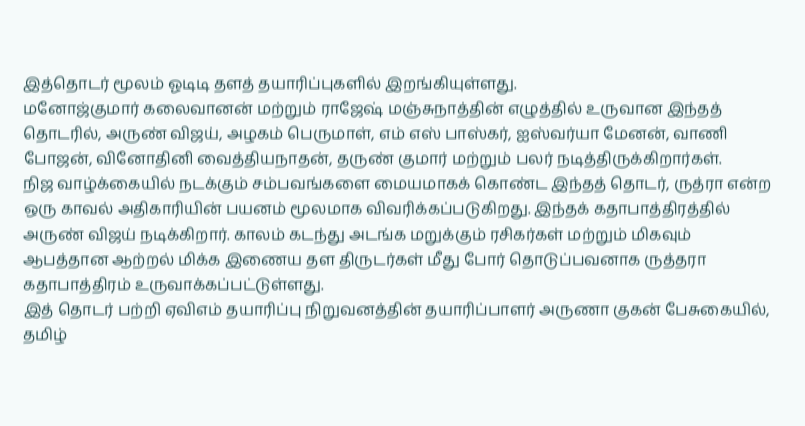இத்தொடர் மூலம் ஓடிடி தளத் தயாரிப்புகளில் இறங்கியுள்ளது.
மனோஜ்குமார் கலைவானன் மற்றும் ராஜேஷ் மஞ்சுநாத்தின் எழுத்தில் உருவான இந்தத் தொடரில், அருண் விஜய், அழகம் பெருமாள், எம் எஸ் பாஸ்கர், ஐஸ்வர்யா மேனன், வாணி போஜன், வினோதினி வைத்தியநாதன், தருண் குமார் மற்றும் பலர் நடித்திருக்கிறார்கள்.
நிஜ வாழ்க்கையில் நடக்கும் சம்பவங்களை மையமாகக் கொண்ட இந்தத் தொடர், ருத்ரா என்ற ஒரு காவல் அதிகாரியின் பயனம் மூலமாக விவரிக்கப்படுகிறது. இந்தக் கதாபாத்திரத்தில் அருண் விஜய் நடிக்கிறார். காலம் கடந்து அடங்க மறுக்கும் ரசிகர்கள் மற்றும் மிகவும் ஆபத்தான ஆற்றல் மிக்க இணைய தள திருடர்கள் மீது போர் தொடுப்பவனாக ருத்தரா கதாபாத்திரம் உருவாக்கப்பட்டுள்ளது.
இத் தொடர் பற்றி ஏவிஎம் தயாரிப்பு நிறுவனத்தின் தயாரிப்பாளர் அருணா குகன் பேசுகையில்,
தமிழ்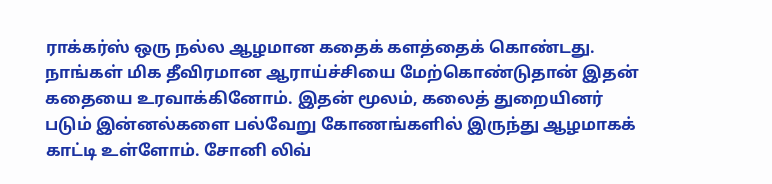ராக்கர்ஸ் ஒரு நல்ல ஆழமான கதைக் களத்தைக் கொண்டது. நாங்கள் மிக தீவிரமான ஆராய்ச்சியை மேற்கொண்டுதான் இதன் கதையை உரவாக்கினோம். இதன் மூலம், கலைத் துறையினர் படும் இன்னல்களை பல்வேறு கோணங்களில் இருந்து ஆழமாகக் காட்டி உள்ளோம். சோனி லிவ்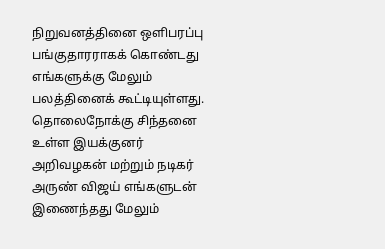நிறுவனத்தினை ஒளிபரப்பு பங்குதாரராகக் கொண்டது எங்களுக்கு மேலும் பலத்தினைக் கூட்டியுள்ளது. தொலைநோக்கு சிந்தனை உள்ள இயக்குனர் அறிவழகன் மற்றும் நடிகர் அருண் விஜய் எங்களுடன் இணைந்தது மேலும்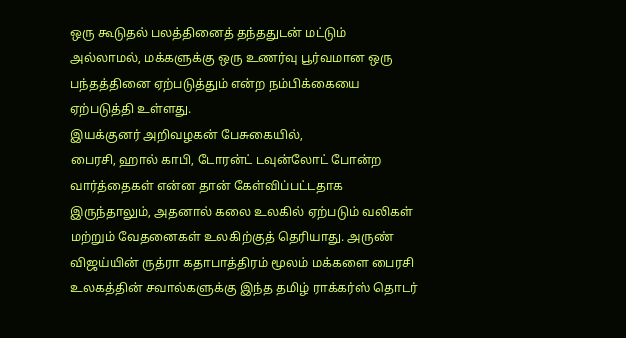ஒரு கூடுதல் பலத்தினைத் தந்ததுடன் மட்டும் அல்லாமல், மக்களுக்கு ஒரு உணர்வு பூர்வமான ஒரு பந்தத்தினை ஏற்படுத்தும் என்ற நம்பிக்கையை ஏற்படுத்தி உள்ளது.
இயக்குனர் அறிவழகன் பேசுகையில்,
பைரசி, ஹால் காபி, டோரன்ட் டவுன்லோட் போன்ற வார்த்தைகள் என்ன தான் கேள்விப்பட்டதாக இருந்தாலும், அதனால் கலை உலகில் ஏற்படும் வலிகள் மற்றும் வேதனைகள் உலகிற்குத் தெரியாது. அருண் விஜய்யின் ருத்ரா கதாபாத்திரம் மூலம் மக்களை பைரசி உலகத்தின் சவால்களுக்கு இந்த தமிழ் ராக்கர்ஸ் தொடர்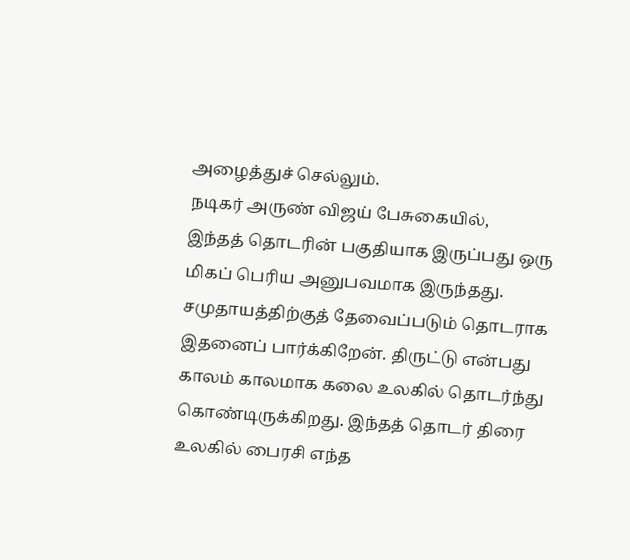அழைத்துச் செல்லும்.
நடிகர் அருண் விஜய் பேசுகையில்,
இந்தத் தொடரின் பகுதியாக இருப்பது ஒரு மிகப் பெரிய அனுபவமாக இருந்தது. சமுதாயத்திற்குத் தேவைப்படும் தொடராக இதனைப் பார்க்கிறேன். திருட்டு என்பது காலம் காலமாக கலை உலகில் தொடர்ந்து கொண்டிருக்கிறது. இந்தத் தொடர் திரை உலகில் பைரசி எந்த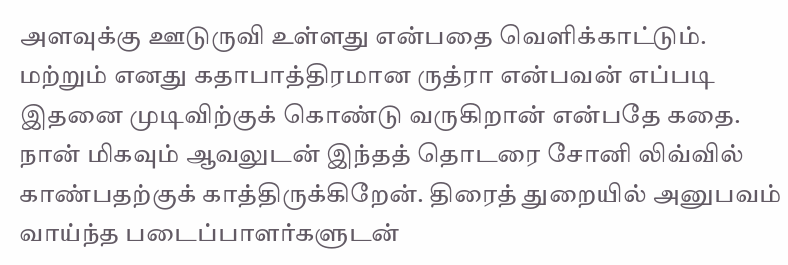அளவுக்கு ஊடுருவி உள்ளது என்பதை வெளிக்காட்டும். மற்றும் எனது கதாபாத்திரமான ருத்ரா என்பவன் எப்படி இதனை முடிவிற்குக் கொண்டு வருகிறான் என்பதே கதை. நான் மிகவும் ஆவலுடன் இந்தத் தொடரை சோனி லிவ்வில் காண்பதற்குக் காத்திருக்கிறேன். திரைத் துறையில் அனுபவம் வாய்ந்த படைப்பாளர்களுடன்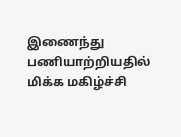இணைந்து பணியாற்றியதில் மிக்க மகிழ்ச்சி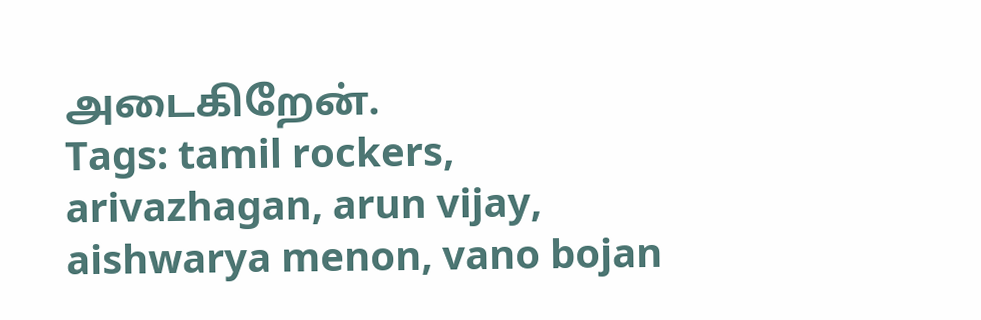அடைகிறேன்.
Tags: tamil rockers, arivazhagan, arun vijay, aishwarya menon, vano bojan